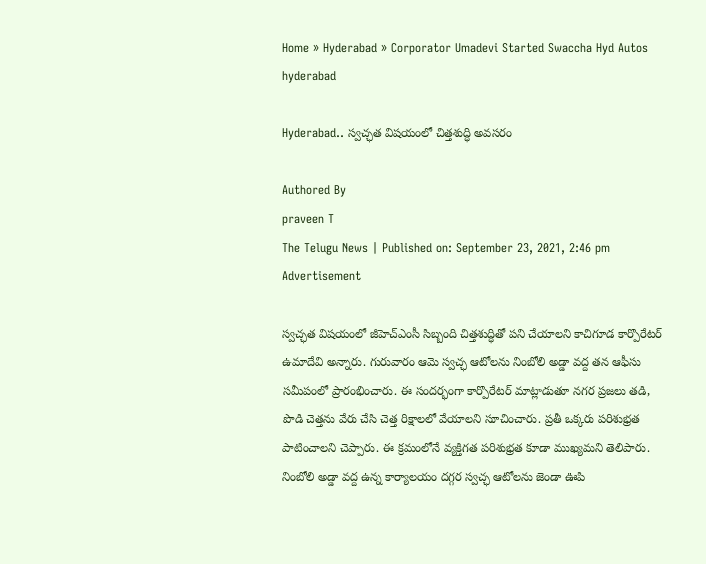Home » Hyderabad » Corporator Umadevi Started Swaccha Hyd Autos
hyderabad

Hyderabad.. స్వచ్ఛత విషయంలో చిత్తశుద్ధి అవసరం

Authored By
praveen T
The Telugu News | Published on: September 23, 2021, 2:46 pm
Advertisement

స్వచ్ఛత విషయంలో జీహెచ్ఎంసీ సిబ్బంది చిత్తశుద్ధితో పని చేయాలని కాచిగూడ కార్పొరేటర్ ఉమాదేవి అన్నారు. గురువారం ఆమె స్వచ్ఛ ఆటోలను నింబోలి అడ్డా వద్ద తన ఆఫీసు సమీపంలో ప్రారంభించారు. ఈ సందర్భంగా కార్పొరేటర్ మాట్లాడుతూ నగర ప్రజలు తడి, పొడి చెత్తను వేరు చేసి చెత్త రిక్షాలలో వేయాలని సూచించారు. ప్రతీ ఒక్కరు పరిశుభ్రత పాటించాలని చెప్పారు. ఈ క్రమంలోనే వ్యక్తిగత పరిశుభ్రత కూడా ముఖ్యమని తెలిపారు. నింబోలి అడ్డా వద్ద ఉన్న కార్యాలయం దగ్గర స్వచ్ఛ ఆటోలను జెండా ఊపి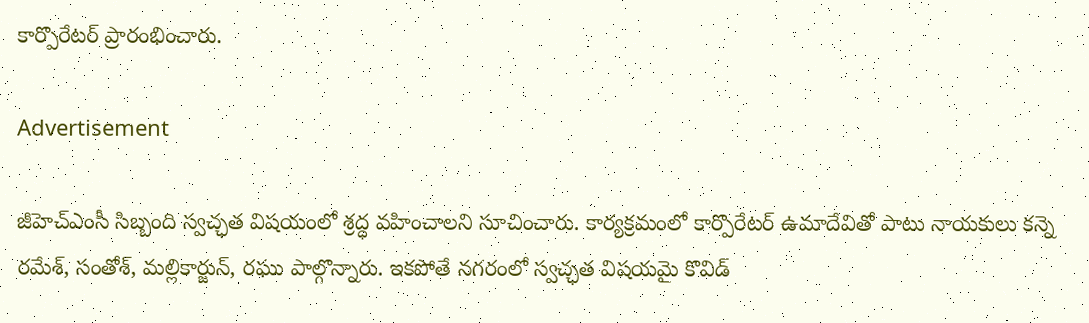కార్పొరేటర్ ప్రారంభించారు.

Advertisement

జీహెచ్ఎంసీ సిబ్బంది స్వచ్ఛత విషయంలో శ్రద్ధ వహించాలని సూచించారు. కార్యక్రమంలో కార్పొరేటర్ ఉమా‌దేవితో పాటు నాయకులు కన్నె రమేశ్, సంతోశ్, మల్లికార్జున్, రఘు పాల్గొన్నారు. ఇకపోతే నగరంలో స్వచ్ఛత విషయమై కొవిడ్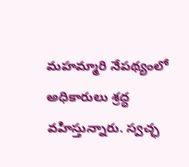మహమ్మారి నేపథ్యంలో అధికారులు శ్రద్ధ వహిస్తున్నారు. స్వచ్ఛ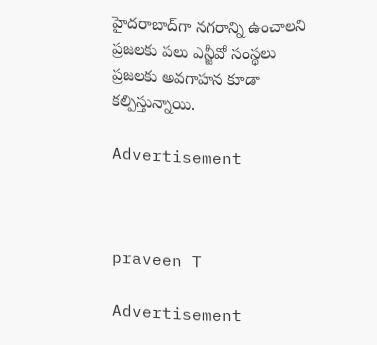హైదరాబాద్‌గా నగరాన్ని ఉంచాలని ప్రజలకు పలు ఎన్జీవో సంస్థలు ప్రజలకు అవగాహన కూడా కల్పిస్తున్నాయి.

Advertisement



praveen T

Advertisement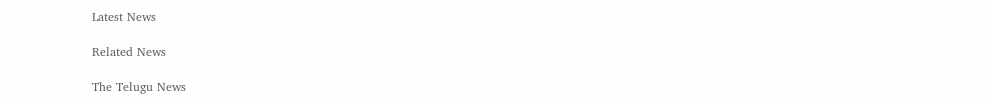Latest News

Related News

The Telugu News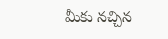మీకు నచ్చిన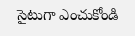సైటుగా ఎంచుకోండి